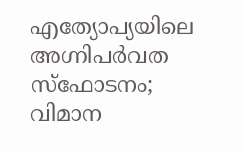എത്യോപ്യയിലെ അഗ്നിപര്‍വത സ്ഫോടനം; വിമാന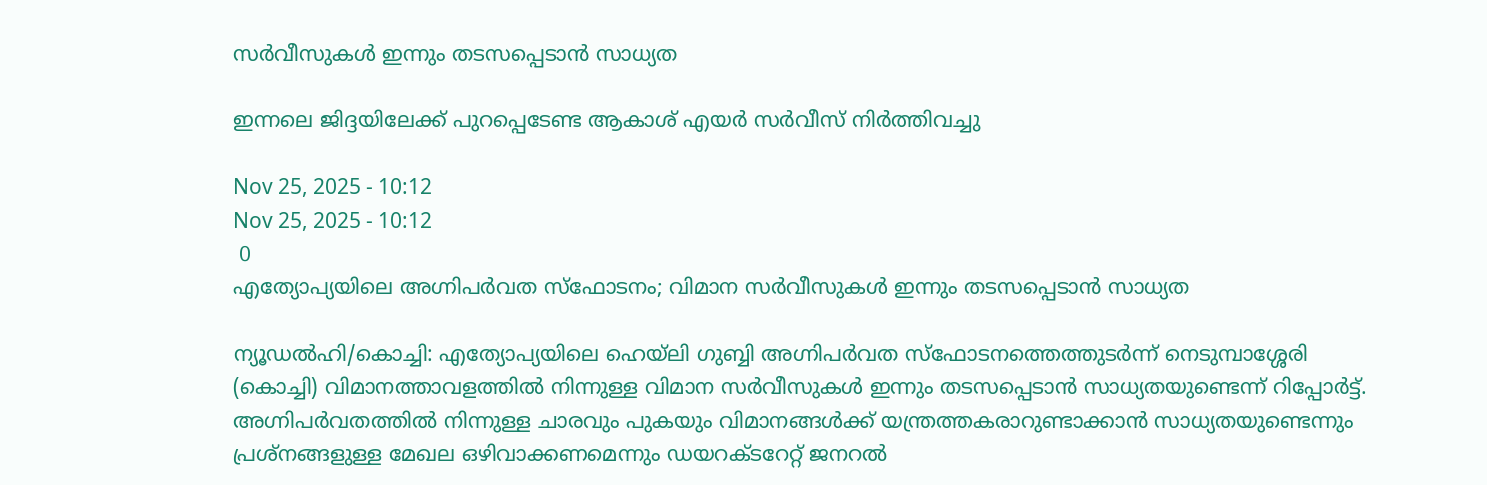സർവീസുകൾ ഇന്നും തടസപ്പെടാൻ സാധ്യത

ഇന്നലെ ജിദ്ദയിലേക്ക് പുറപ്പെടേണ്ട ആകാശ് എയർ സർവീസ് നിർത്തിവച്ചു

Nov 25, 2025 - 10:12
Nov 25, 2025 - 10:12
 0
എത്യോപ്യയിലെ അഗ്നിപര്‍വത സ്ഫോടനം; വിമാന സർവീസുകൾ ഇന്നും തടസപ്പെടാൻ സാധ്യത

ന്യൂഡൽഹി/കൊച്ചി: എത്യോപ്യയിലെ ഹെയ്‌ലി ഗുബ്ബി അഗ്നിപർവത സ്ഫോടനത്തെത്തുടർന്ന് നെടുമ്പാശ്ശേരി (കൊച്ചി) വിമാനത്താവളത്തിൽ നിന്നുള്ള വിമാന സർവീസുകൾ ഇന്നും തടസപ്പെടാൻ സാധ്യതയുണ്ടെന്ന് റിപ്പോർട്ട്. അഗ്നിപർവതത്തിൽ നിന്നുള്ള ചാരവും പുകയും വിമാനങ്ങൾക്ക് യന്ത്രത്തകരാറുണ്ടാക്കാൻ സാധ്യതയുണ്ടെന്നും പ്രശ്‌നങ്ങളുള്ള മേഖല ഒഴിവാക്കണമെന്നും ഡയറക്ടറേറ്റ് ജനറൽ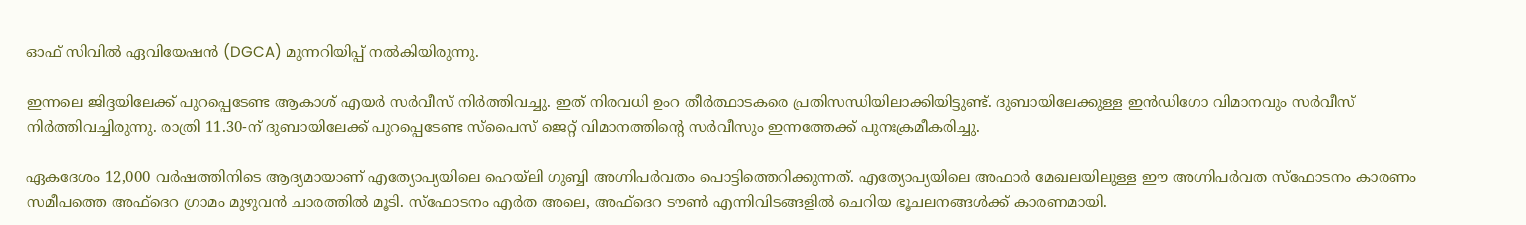ഓഫ് സിവിൽ ഏവിയേഷൻ (DGCA) മുന്നറിയിപ്പ് നൽകിയിരുന്നു.

ഇന്നലെ ജിദ്ദയിലേക്ക് പുറപ്പെടേണ്ട ആകാശ് എയർ സർവീസ് നിർത്തിവച്ചു. ഇത് നിരവധി ഉംറ തീർത്ഥാടകരെ പ്രതിസന്ധിയിലാക്കിയിട്ടുണ്ട്. ദുബായിലേക്കുള്ള ഇൻഡിഗോ വിമാനവും സർവീസ് നിർത്തിവച്ചിരുന്നു. രാത്രി 11.30-ന് ദുബായിലേക്ക് പുറപ്പെടേണ്ട സ്പൈസ് ജെറ്റ് വിമാനത്തിന്റെ സർവീസും ഇന്നത്തേക്ക് പുനഃക്രമീകരിച്ചു.

ഏകദേശം 12,000 വർഷത്തിനിടെ ആദ്യമായാണ് എത്യോപ്യയിലെ ഹെയ്‌ലി ഗുബ്ബി അഗ്നിപർവതം പൊട്ടിത്തെറിക്കുന്നത്. എത്യോപ്യയിലെ അഫാർ മേഖലയിലുള്ള ഈ അഗ്നിപർവത സ്ഫോടനം കാരണം സമീപത്തെ അഫ്ദെറ ഗ്രാമം മുഴുവൻ ചാരത്തിൽ മൂടി. സ്ഫോടനം എർത അലെ, അഫ്ദെറ ടൗൺ എന്നിവിടങ്ങളിൽ ചെറിയ ഭൂചലനങ്ങൾക്ക് കാരണമായി.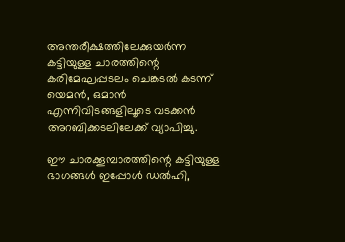അന്തരീക്ഷത്തിലേക്കുയർന്ന കട്ടിയുള്ള ചാരത്തിന്റെ കരിമേഘപ്പടലം ചെങ്കടൽ കടന്ന് യെമൻ, ഒമാൻ എന്നിവിടങ്ങളിലൂടെ വടക്കൻ അറബിക്കടലിലേക്ക് വ്യാപിച്ചു.

ഈ ചാരക്കൂമ്പാരത്തിന്റെ കട്ടിയുള്ള ഭാഗങ്ങൾ ഇപ്പോൾ ഡൽഹി,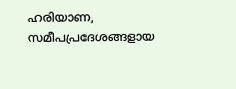ഹരിയാണ, സമീപപ്രദേശങ്ങളായ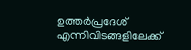ഉത്തർപ്രദേശ് എന്നിവിടങ്ങളിലേക്ക്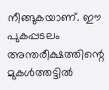നീങ്ങുകയാണ്. ഈ പുകപ്പടലം അന്തരീക്ഷത്തിന്റെ മുകൾത്തട്ടിൽ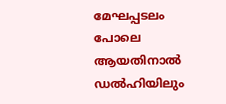മേഘപ്പടലം പോലെ ആയതിനാൽ ഡൽഹിയിലും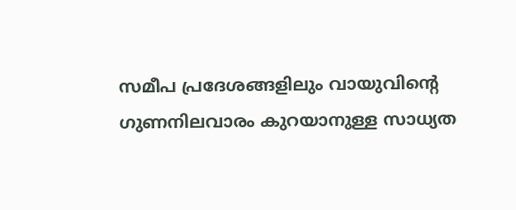സമീപ പ്രദേശങ്ങളിലും വായുവിന്റെ ഗുണനിലവാരം കുറയാനുള്ള സാധ്യത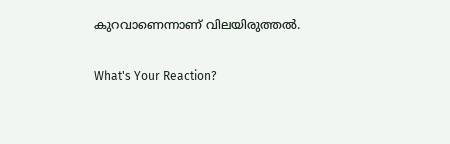കുറവാണെന്നാണ് വിലയിരുത്തൽ.

What's Your Reaction?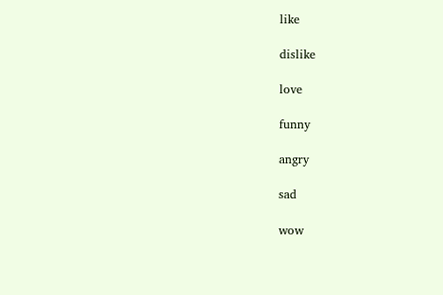like

dislike

love

funny

angry

sad

wow